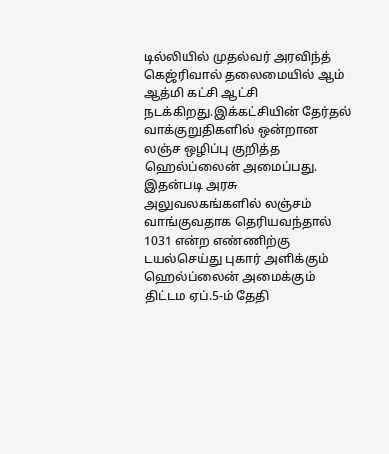டில்லியில் முதல்வர் அரவிந்த் கெஜ்ரிவால் தலைமையில் ஆம் ஆத்மி கட்சி ஆட்சி நடக்கிறது.இக்கட்சியின் தேர்தல் வாக்குறுதிகளில் ஒன்றான லஞ்ச ஒழிப்பு குறித்த ஹெல்ப்லைன் அமைப்பது.
இதன்படி அரசு அலுவலகங்களில் லஞ்சம் வாங்குவதாக தெரியவந்தால் 1031 என்ற எண்ணிற்கு டயல்செய்து புகார் அளிக்கும் ஹெல்ப்லைன் அமைக்கும் திட்டம ஏப்.5-ம் தேதி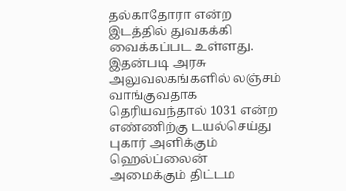தல்காதோரா என்ற இடத்தில் துவகக்கி வைக்கப்பட உள்ளது.
இதன்படி அரசு அலுவலகங்களில் லஞ்சம் வாங்குவதாக தெரியவந்தால் 1031 என்ற எண்ணிற்கு டயல்செய்து புகார் அளிக்கும் ஹெல்ப்லைன் அமைக்கும் திட்டம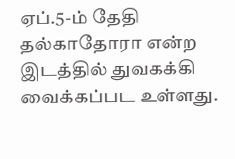ஏப்.5-ம் தேதி தல்காதோரா என்ற இடத்தில் துவகக்கி வைக்கப்பட உள்ளது.